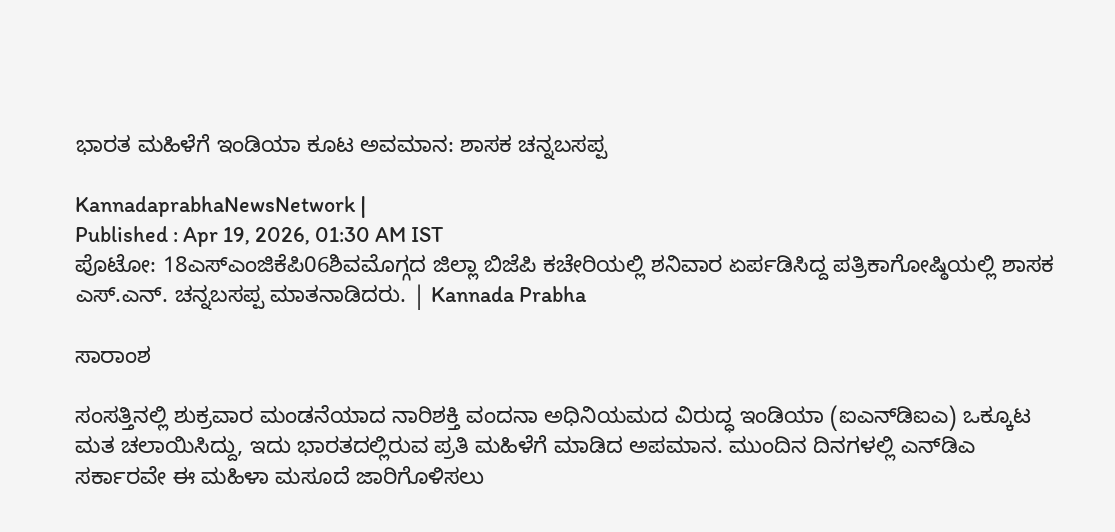ಭಾರತ ಮಹಿಳೆಗೆ ಇಂಡಿಯಾ ಕೂಟ ಅವಮಾನ: ಶಾಸಕ ಚನ್ನಬಸಪ್ಪ

KannadaprabhaNewsNetwork |
Published : Apr 19, 2026, 01:30 AM IST
ಪೊಟೋ: 18ಎಸ್‌ಎಂಜಿಕೆಪಿ06ಶಿವಮೊಗ್ಗದ ಜಿಲ್ಲಾ ಬಿಜೆಪಿ ಕಚೇರಿಯಲ್ಲಿ ಶನಿವಾರ ಏರ್ಪಡಿಸಿದ್ದ ಪತ್ರಿಕಾಗೋಷ್ಠಿಯಲ್ಲಿ ಶಾಸಕ ಎಸ್.ಎನ್. ಚನ್ನಬಸಪ್ಪ ಮಾತನಾಡಿದರು. | Kannada Prabha

ಸಾರಾಂಶ

ಸಂಸತ್ತಿನಲ್ಲಿ ಶುಕ್ರವಾರ ಮಂಡನೆಯಾದ ನಾರಿಶಕ್ತಿ ವಂದನಾ ಅಧಿನಿಯಮದ ವಿರುದ್ಧ ಇಂಡಿಯಾ (ಐಎನ್‌ಡಿಐಎ) ಒಕ್ಕೂಟ ಮತ ಚಲಾಯಿಸಿದ್ದು, ಇದು ಭಾರತದಲ್ಲಿರುವ ಪ್ರತಿ ಮಹಿಳೆಗೆ ಮಾಡಿದ ಅಪಮಾನ. ಮುಂದಿನ ದಿನಗಳಲ್ಲಿ ಎನ್‌ಡಿಎ ಸರ್ಕಾರವೇ ಈ ಮಹಿಳಾ ಮಸೂದೆ ಜಾರಿಗೊಳಿಸಲು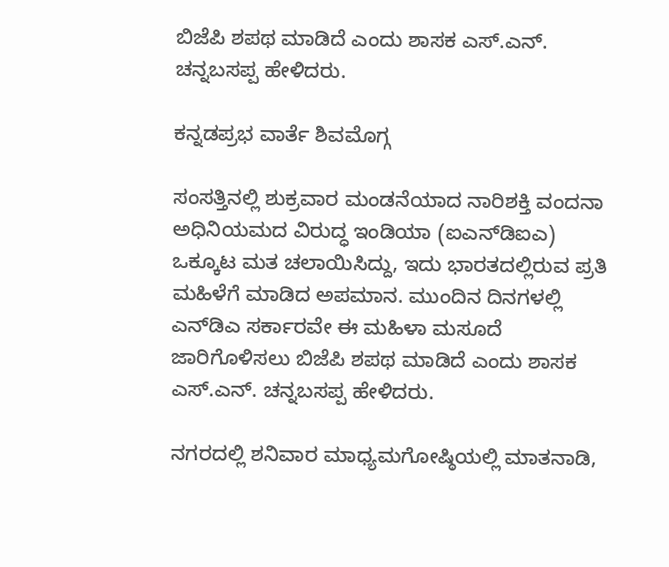ಬಿಜೆಪಿ ಶಪಥ ಮಾಡಿದೆ ಎಂದು ಶಾಸಕ ಎಸ್.ಎನ್. ಚನ್ನಬಸಪ್ಪ ಹೇಳಿದರು.

ಕನ್ನಡಪ್ರಭ ವಾರ್ತೆ ಶಿವಮೊಗ್ಗ

ಸಂಸತ್ತಿನಲ್ಲಿ ಶುಕ್ರವಾರ ಮಂಡನೆಯಾದ ನಾರಿಶಕ್ತಿ ವಂದನಾ ಅಧಿನಿಯಮದ ವಿರುದ್ಧ ಇಂಡಿಯಾ (ಐಎನ್‌ಡಿಐಎ) ಒಕ್ಕೂಟ ಮತ ಚಲಾಯಿಸಿದ್ದು, ಇದು ಭಾರತದಲ್ಲಿರುವ ಪ್ರತಿ ಮಹಿಳೆಗೆ ಮಾಡಿದ ಅಪಮಾನ. ಮುಂದಿನ ದಿನಗಳಲ್ಲಿ ಎನ್‌ಡಿಎ ಸರ್ಕಾರವೇ ಈ ಮಹಿಳಾ ಮಸೂದೆ ಜಾರಿಗೊಳಿಸಲು ಬಿಜೆಪಿ ಶಪಥ ಮಾಡಿದೆ ಎಂದು ಶಾಸಕ ಎಸ್.ಎನ್. ಚನ್ನಬಸಪ್ಪ ಹೇಳಿದರು.

ನಗರದಲ್ಲಿ ಶನಿವಾರ ಮಾಧ್ಯಮಗೋಷ್ಠಿಯಲ್ಲಿ ಮಾತನಾಡಿ,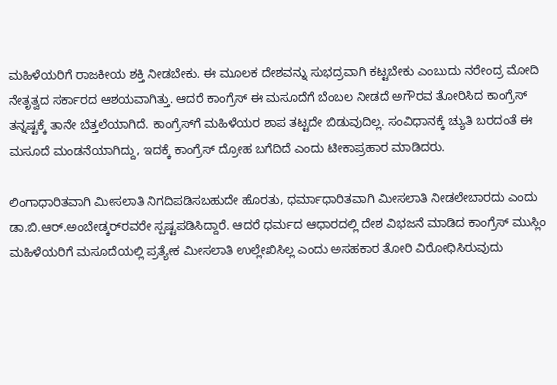ಮಹಿಳೆಯರಿಗೆ ರಾಜಕೀಯ ಶಕ್ತಿ ನೀಡಬೇಕು. ಈ ಮೂಲಕ ದೇಶವನ್ನು ಸುಭದ್ರವಾಗಿ ಕಟ್ಟಬೇಕು ಎಂಬುದು ನರೇಂದ್ರ ಮೋದಿ ನೇತೃತ್ವದ ಸರ್ಕಾರದ ಆಶಯವಾಗಿತ್ತು. ಆದರೆ ಕಾಂಗ್ರೆಸ್ ಈ ಮಸೂದೆಗೆ ಬೆಂಬಲ ನೀಡದೆ ಅಗೌರವ ತೋರಿಸಿದ ಕಾಂಗ್ರೆಸ್ ತನ್ನಷ್ಟಕ್ಕೆ ತಾನೇ ಬೆತ್ತಲೆಯಾಗಿದೆ. ಕಾಂಗ್ರೆಸ್‌ಗೆ ಮಹಿಳೆಯರ ಶಾಪ ತಟ್ಟದೇ ಬಿಡುವುದಿಲ್ಲ. ಸಂವಿಧಾನಕ್ಕೆ ಚ್ಯುತಿ ಬರದಂತೆ ಈ ಮಸೂದೆ ಮಂಡನೆಯಾಗಿದ್ದು, ಇದಕ್ಕೆ ಕಾಂಗ್ರೆಸ್ ದ್ರೋಹ ಬಗೆದಿದೆ ಎಂದು ಟೀಕಾಪ್ರಹಾರ ಮಾಡಿದರು.

ಲಿಂಗಾಧಾರಿತವಾಗಿ ಮೀಸಲಾತಿ ನಿಗದಿಪಡಿಸಬಹುದೇ ಹೊರತು, ಧರ್ಮಾಧಾರಿತವಾಗಿ ಮೀಸಲಾತಿ ನೀಡಲೇಬಾರದು ಎಂದು ಡಾ.ಬಿ.ಆರ್.ಅಂಬೇಡ್ಕರ್‌ರವರೇ ಸ್ಪಷ್ಟಪಡಿಸಿದ್ದಾರೆ. ಆದರೆ ಧರ್ಮದ ಆಧಾರದಲ್ಲಿ ದೇಶ ವಿಭಜನೆ ಮಾಡಿದ ಕಾಂಗ್ರೆಸ್ ಮುಸ್ಲಿಂ ಮಹಿಳೆಯರಿಗೆ ಮಸೂದೆಯಲ್ಲಿ ಪ್ರತ್ಯೇಕ ಮೀಸಲಾತಿ ಉಲ್ಲೇಖಿಸಿಲ್ಲ ಎಂದು ಅಸಹಕಾರ ತೋರಿ ವಿರೋಧಿಸಿರುವುದು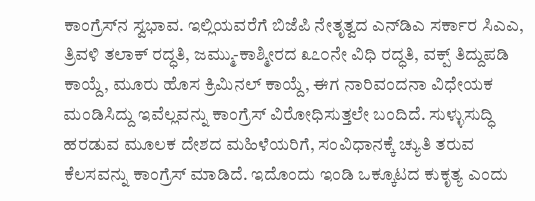ಕಾಂಗ್ರೆಸ್‌ನ ಸ್ವಭಾವ. ಇಲ್ಲಿಯವರೆಗೆ ಬಿಜೆಪಿ ನೇತೃತ್ವದ ಎನ್‌ಡಿಎ ಸರ್ಕಾರ ಸಿಎಎ, ತ್ರಿವಳಿ ತಲಾಕ್ ರದ್ಧತಿ, ಜಮ್ಮು-ಕಾಶ್ಮೀರದ ೩೭೦ನೇ ವಿಧಿ ರದ್ಧತಿ, ವಕ್ಪ್ ತಿದ್ದುಪಡಿ ಕಾಯ್ದೆ, ಮೂರು ಹೊಸ ಕ್ರಿಮಿನಲ್ ಕಾಯ್ದೆ, ಈಗ ನಾರಿವಂದನಾ ವಿಧೇಯಕ ಮಂಡಿಸಿದ್ದು ಇವೆಲ್ಲವನ್ನು ಕಾಂಗ್ರೆಸ್ ವಿರೋಧಿಸುತ್ತಲೇ ಬಂದಿದೆ. ಸುಳ್ಳುಸುದ್ಧಿ ಹರಡುವ ಮೂಲಕ ದೇಶದ ಮಹಿಳೆಯರಿಗೆ, ಸಂವಿಧಾನಕ್ಕೆ ಚ್ಯುತಿ ತರುವ ಕೆಲಸವನ್ನು ಕಾಂಗ್ರೆಸ್ ಮಾಡಿದೆ. ಇದೊಂದು ಇಂಡಿ ಒಕ್ಕೂಟದ ಕುಕೃತ್ಯ ಎಂದು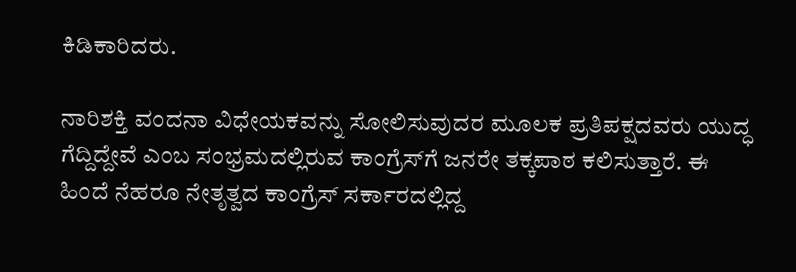ಕಿಡಿಕಾರಿದರು.

ನಾರಿಶಕ್ತಿ ವಂದನಾ ವಿಧೇಯಕವನ್ನು ಸೋಲಿಸುವುದರ ಮೂಲಕ ಪ್ರತಿಪಕ್ಷದವರು ಯುದ್ಧ ಗೆದ್ದಿದ್ದೇವೆ ಎಂಬ ಸಂಭ್ರಮದಲ್ಲಿರುವ ಕಾಂಗ್ರೆಸ್‌ಗೆ ಜನರೇ ತಕ್ಕಪಾಠ ಕಲಿಸುತ್ತಾರೆ. ಈ ಹಿಂದೆ ನೆಹರೂ ನೇತೃತ್ವದ ಕಾಂಗ್ರೆಸ್ ಸರ್ಕಾರದಲ್ಲಿದ್ದ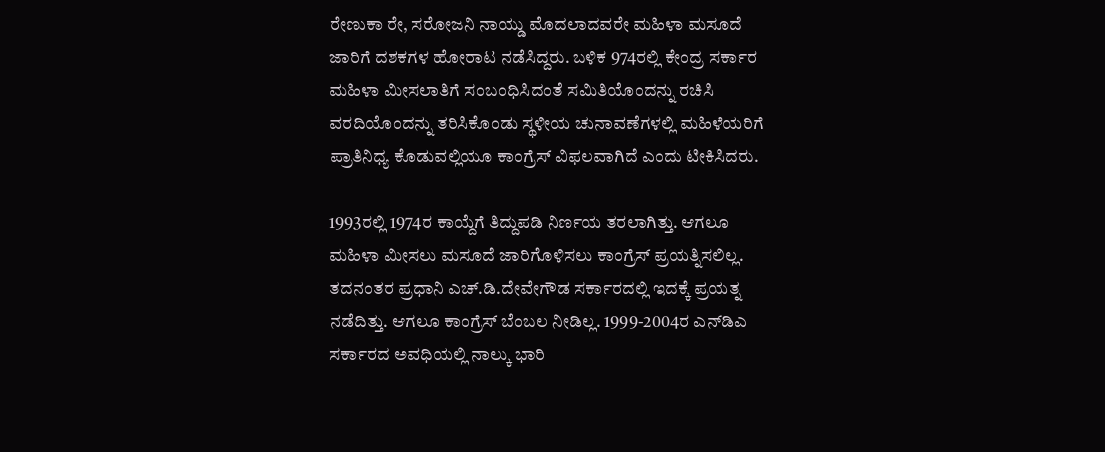ರೇಣುಕಾ ರೇ, ಸರೋಜನಿ ನಾಯ್ಡು ಮೊದಲಾದವರೇ ಮಹಿಳಾ ಮಸೂದೆ ಜಾರಿಗೆ ದಶಕಗಳ ಹೋರಾಟ ನಡೆಸಿದ್ದರು. ಬಳಿಕ 974ರಲ್ಲಿ ಕೇಂದ್ರ ಸರ್ಕಾರ ಮಹಿಳಾ ಮೀಸಲಾತಿಗೆ ಸಂಬಂಧಿಸಿದಂತೆ ಸಮಿತಿಯೊಂದನ್ನು ರಚಿಸಿ ವರದಿಯೊಂದನ್ನು ತರಿಸಿಕೊಂಡು ಸ್ಥಳೀಯ ಚುನಾವಣೆಗಳಲ್ಲಿ ಮಹಿಳೆಯರಿಗೆ ಪ್ರಾತಿನಿಧ್ಯ ಕೊಡುವಲ್ಲಿಯೂ ಕಾಂಗ್ರೆಸ್ ವಿಫಲವಾಗಿದೆ ಎಂದು ಟೀಕಿಸಿದರು.

1993ರಲ್ಲಿ 1974ರ ಕಾಯ್ದೆಗೆ ತಿದ್ದುಪಡಿ ನಿರ್ಣಯ ತರಲಾಗಿತ್ತು. ಆಗಲೂ ಮಹಿಳಾ ಮೀಸಲು ಮಸೂದೆ ಜಾರಿಗೊಳಿಸಲು ಕಾಂಗ್ರೆಸ್ ಪ್ರಯತ್ನಿಸಲಿಲ್ಲ. ತದನಂತರ ಪ್ರಧಾನಿ ಎಚ್.ಡಿ.ದೇವೇಗೌಡ ಸರ್ಕಾರದಲ್ಲಿ ಇದಕ್ಕೆ ಪ್ರಯತ್ನ ನಡೆದಿತ್ತು. ಆಗಲೂ ಕಾಂಗ್ರೆಸ್ ಬೆಂಬಲ ನೀಡಿಲ್ಲ. 1999-2004ರ ಎನ್‌ಡಿಎ ಸರ್ಕಾರದ ಅವಧಿಯಲ್ಲಿ ನಾಲ್ಕು ಭಾರಿ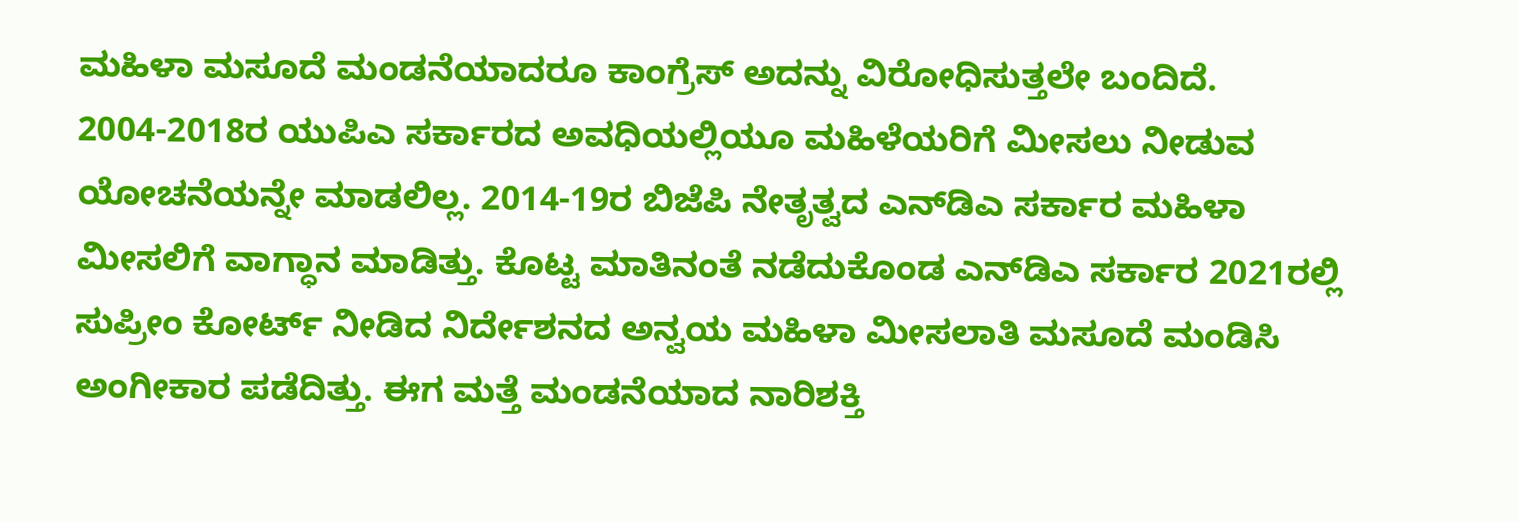ಮಹಿಳಾ ಮಸೂದೆ ಮಂಡನೆಯಾದರೂ ಕಾಂಗ್ರೆಸ್ ಅದನ್ನು ವಿರೋಧಿಸುತ್ತಲೇ ಬಂದಿದೆ. 2004-2018ರ ಯುಪಿಎ ಸರ್ಕಾರದ ಅವಧಿಯಲ್ಲಿಯೂ ಮಹಿಳೆಯರಿಗೆ ಮೀಸಲು ನೀಡುವ ಯೋಚನೆಯನ್ನೇ ಮಾಡಲಿಲ್ಲ. 2014-19ರ ಬಿಜೆಪಿ ನೇತೃತ್ವದ ಎನ್‌ಡಿಎ ಸರ್ಕಾರ ಮಹಿಳಾ ಮೀಸಲಿಗೆ ವಾಗ್ಧಾನ ಮಾಡಿತ್ತು. ಕೊಟ್ಟ ಮಾತಿನಂತೆ ನಡೆದುಕೊಂಡ ಎನ್‌ಡಿಎ ಸರ್ಕಾರ 2021ರಲ್ಲಿ ಸುಪ್ರೀಂ ಕೋರ್ಟ್ ನೀಡಿದ ನಿರ್ದೇಶನದ ಅನ್ವಯ ಮಹಿಳಾ ಮೀಸಲಾತಿ ಮಸೂದೆ ಮಂಡಿಸಿ ಅಂಗೀಕಾರ ಪಡೆದಿತ್ತು. ಈಗ ಮತ್ತೆ ಮಂಡನೆಯಾದ ನಾರಿಶಕ್ತಿ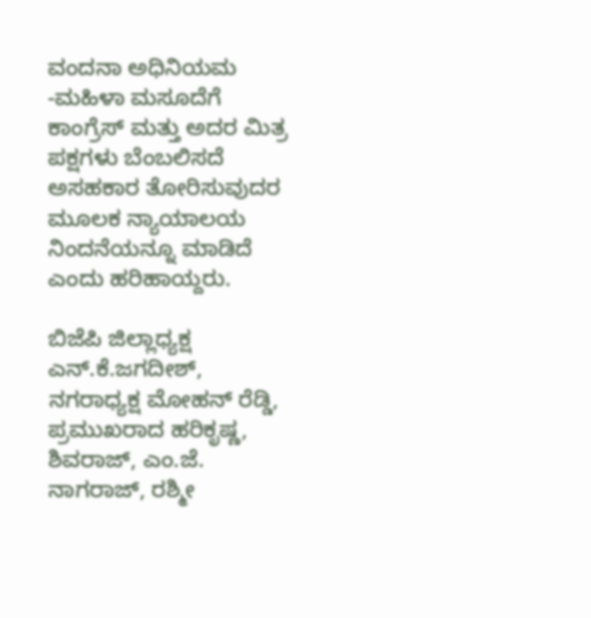ವಂದನಾ ಅಧಿನಿಯಮ -ಮಹಿಳಾ ಮಸೂದೆಗೆ ಕಾಂಗ್ರೆಸ್ ಮತ್ತು ಅದರ ಮಿತ್ರ ಪಕ್ಷಗಳು ಬೆಂಬಲಿಸದೆ ಅಸಹಕಾರ ತೋರಿಸುವುದರ ಮೂಲಕ ನ್ಯಾಯಾಲಯ ನಿಂದನೆಯನ್ನೂ ಮಾಡಿದೆ ಎಂದು ಹರಿಹಾಯ್ದರು.

ಬಿಜೆಪಿ ಜಿಲ್ಲಾಧ್ಯಕ್ಷ ಎನ್.ಕೆ.ಜಗದೀಶ್, ನಗರಾಧ್ಯಕ್ಷ ಮೋಹನ್ ರೆಡ್ಡಿ, ಪ್ರಮುಖರಾದ ಹರಿಕೃಷ್ಣ, ಶಿವರಾಜ್, ಎಂ.ಜೆ. ನಾಗರಾಜ್, ರಶ್ಮೀ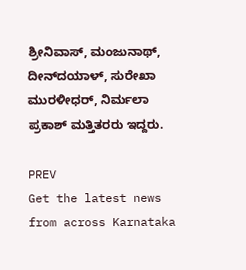ಶ್ರೀನಿವಾಸ್, ಮಂಜುನಾಥ್, ದೀನ್‌ದಯಾಳ್, ಸುರೇಖಾ ಮುರಳೀಧರ್, ನಿರ್ಮಲಾ ಪ್ರಕಾಶ್ ಮತ್ತಿತರರು ಇದ್ದರು.

PREV
Get the latest news from across Karnataka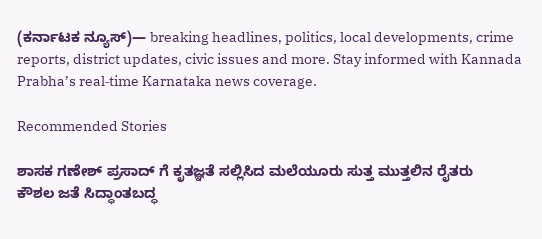(ಕರ್ನಾಟಕ ನ್ಯೂಸ್)— breaking headlines, politics, local developments, crime reports, district updates, civic issues and more. Stay informed with Kannada Prabha’s real‑time Karnataka news coverage.

Recommended Stories

ಶಾಸಕ ಗಣೇಶ್‌ ಪ್ರಸಾದ್‌ ಗೆ ಕೃತಜ್ಞತೆ ಸಲ್ಲಿಸಿದ ಮಲೆಯೂರು ಸುತ್ತ ಮುತ್ತಲಿನ ರೈತರು
ಕೌಶಲ ಜತೆ ಸಿದ್ಧಾಂತಬದ್ಧ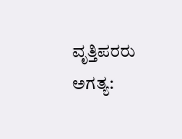ವೃತ್ತಿಪರರು ಅಗತ್ಯ: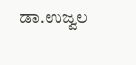ಡಾ.ಉಜ್ವಲ‌